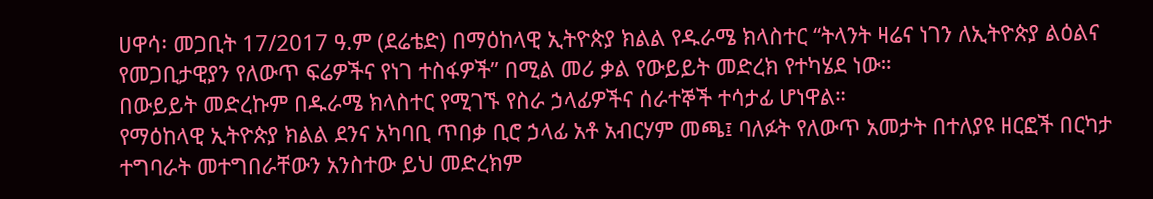ሀዋሳ፡ መጋቢት 17/2017 ዓ.ም (ደሬቴድ) በማዕከላዊ ኢትዮጵያ ክልል የዱራሜ ክላስተር “ትላንት ዛሬና ነገን ለኢትዮጵያ ልዕልና የመጋቢታዊያን የለውጥ ፍሬዎችና የነገ ተስፋዎች” በሚል መሪ ቃል የውይይት መድረክ የተካሄደ ነው።
በውይይት መድረኩም በዱራሜ ክላስተር የሚገኙ የስራ ኃላፊዎችና ሰራተኞች ተሳታፊ ሆነዋል።
የማዕከላዊ ኢትዮጵያ ክልል ደንና አካባቢ ጥበቃ ቢሮ ኃላፊ አቶ አብርሃም መጫ፤ ባለፉት የለውጥ አመታት በተለያዩ ዘርፎች በርካታ ተግባራት መተግበራቸውን አንስተው ይህ መድረክም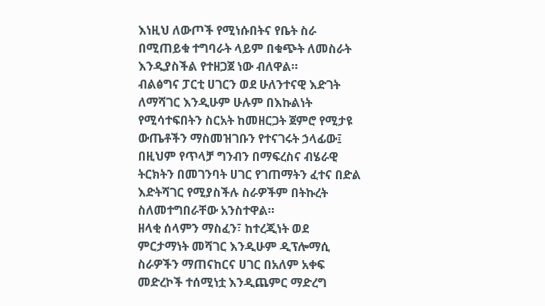እነዚህ ለውጦች የሚነሱበትና የቤት ስራ በሚጠይቁ ተግባራት ላይም በቁጭት ለመስራት እንዲያስችል የተዘጋጀ ነው ብለዋል።
ብልፅግና ፓርቲ ሀገርን ወደ ሁለንተናዊ እድገት ለማሻገር እንዲሁም ሁሉም በእኩልነት የሚሳተፍበትን ስርአት ከመዘርጋት ጀምሮ የሚታዩ ውጤቶችን ማስመዝገቡን የተናገሩት ኃላፊው፤ በዚህም የጥላቻ ግንብን በማፍረስና ብሄራዊ ትርክትን በመገንባት ሀገር የገጠማትን ፈተና በድል እድትሻገር የሚያስችሉ ስራዎችም በትኩረት ስለመተግበራቸው አንስተዋል።
ዘላቂ ሰላምን ማስፈን፣ ከተረጂነት ወደ ምርታማነት መሻገር እንዲሁም ዲፕሎማሲ ስራዎችን ማጠናከርና ሀገር በአለም አቀፍ መድረኮች ተሰሚነቷ እንዲጨምር ማድረግ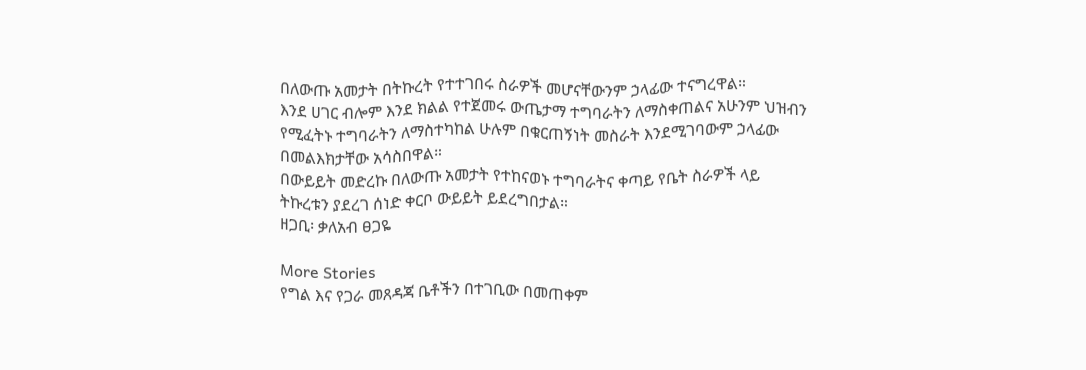በለውጡ አመታት በትኩረት የተተገበሩ ስራዎች መሆናቸውንም ኃላፊው ተናግረዋል።
እንደ ሀገር ብሎም እንደ ክልል የተጀመሩ ውጤታማ ተግባራትን ለማስቀጠልና አሁንም ህዝብን የሚፈትኑ ተግባራትን ለማስተካከል ሁሉም በቁርጠኝነት መስራት እንደሚገባውም ኃላፊው በመልእክታቸው አሳስበዋል።
በውይይት መድረኩ በለውጡ አመታት የተከናወኑ ተግባራትና ቀጣይ የቤት ስራዎች ላይ ትኩረቱን ያደረገ ሰነድ ቀርቦ ውይይት ይደረግበታል።
ዘጋቢ፡ ቃለአብ ፀጋዬ

More Stories
የግል እና የጋራ መጸዳጃ ቤቶችን በተገቢው በመጠቀም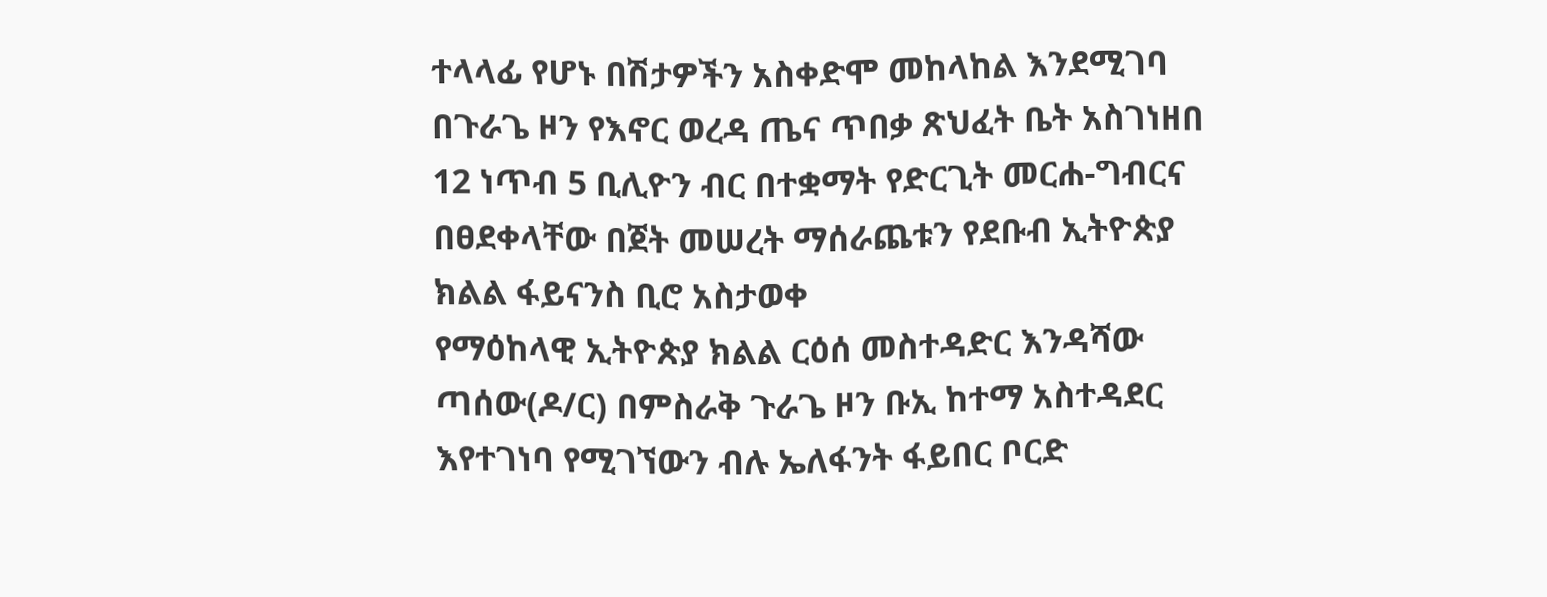ተላላፊ የሆኑ በሽታዎችን አስቀድሞ መከላከል እንደሚገባ በጉራጌ ዞን የእኖር ወረዳ ጤና ጥበቃ ጽህፈት ቤት አስገነዘበ
12 ነጥብ 5 ቢሊዮን ብር በተቋማት የድርጊት መርሐ-ግብርና በፀደቀላቸው በጀት መሠረት ማሰራጨቱን የደቡብ ኢትዮጵያ ክልል ፋይናንስ ቢሮ አስታወቀ
የማዕከላዊ ኢትዮጵያ ክልል ርዕሰ መስተዳድር እንዳሻው ጣሰው(ዶ/ር) በምስራቅ ጉራጌ ዞን ቡኢ ከተማ አስተዳደር እየተገነባ የሚገኘውን ብሉ ኤለፋንት ፋይበር ቦርድ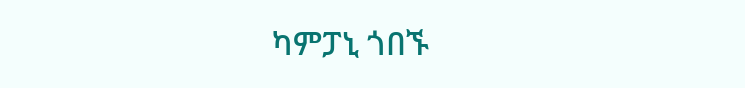ካምፓኒ ጎበኙ